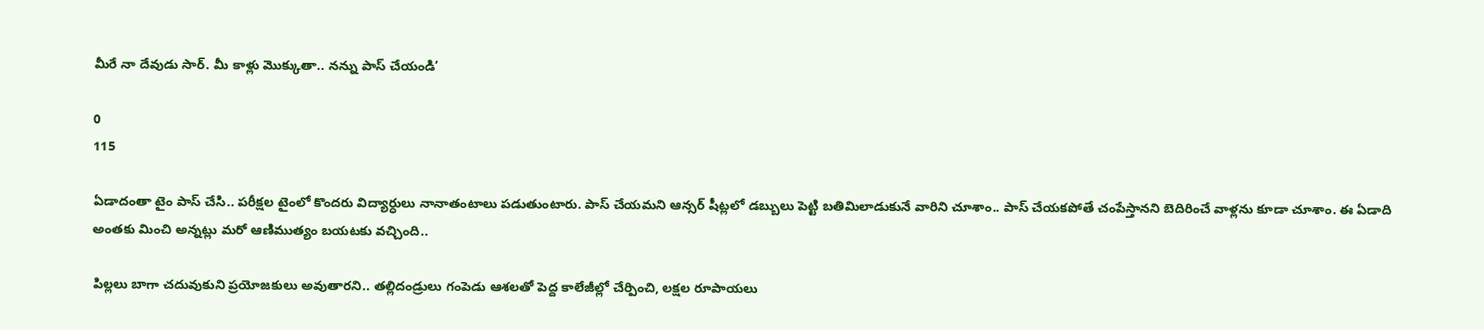మీరే నా దేవుడు సార్. మీ కాళ్లు మొక్కుతా.. నన్ను పాస్ చేయండి’

0
115

ఏడాదంతా టైం పాస్ చేసి.. పరీక్షల టైంలో కొందరు విద్యార్ధులు నానాతంటాలు పడుతుంటారు. పాస్ చేయమని ఆన్సర్ షీట్లలో డబ్బులు పెట్టి బతిమిలాడుకునే వారిని చూశాం.. పాస్ చేయకపోతే చంపేస్తానని బెదిరించే వాళ్లను కూడా చూశాం. ఈ ఏడాది అంతకు మించి అన్నట్లు మరో ఆణిముత్యం బయటకు వచ్చింది..

పిల్లలు బాగా చదువుకుని ప్రయోజకులు అవుతారని.. తల్లిదండ్రులు గంపెడు ఆశలతో పెద్ద కాలేజీల్లో చేర్పించి, లక్షల రూపాయలు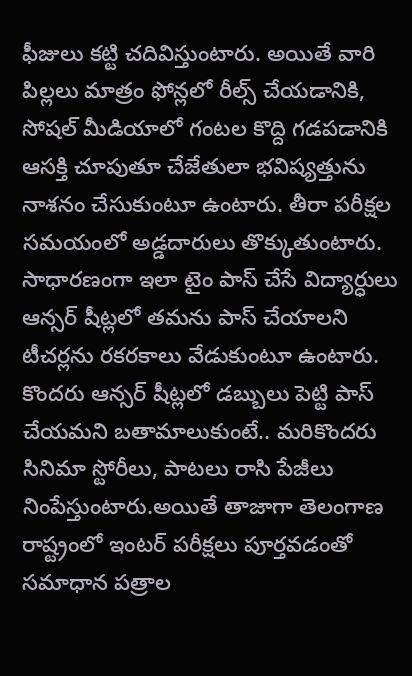ఫీజులు కట్టి చదివిస్తుంటారు. అయితే వారి పిల్లలు మాత్రం ఫోన్లలో రీల్స్‌ చేయడానికి, సోషల్‌ మీడియాలో గంటల కొద్ది గడపడానికి ఆసక్తి చూపుతూ చేజేతులా భవిష్యత్తును నాశనం చేసుకుంటూ ఉంటారు. తీరా పరీక్షల సమయంలో అడ్డదారులు తొక్కుతుంటారు. సాధారణంగా ఇలా టైం పాస్‌ చేసే విద్యార్ధులు ఆన్సర్ షీట్లలో తమను పాస్‌ చేయాలని టీచర్లను రకరకాలు వేడుకుంటూ ఉంటారు. కొందరు ఆన్సర్ షీట్లలో డబ్బులు పెట్టి పాస్‌ చేయమని బతామాలుకుంటే.. మరికొందరు సినిమా స్టోరీలు, పాటలు రాసి పేజీలు నింపేస్తుంటారు.అయితే తాజాగా తెలంగాణ రాష్ట్రంలో ఇంటర్‌ పరీక్షలు పూర్తవడంతో సమాధాన పత్రాల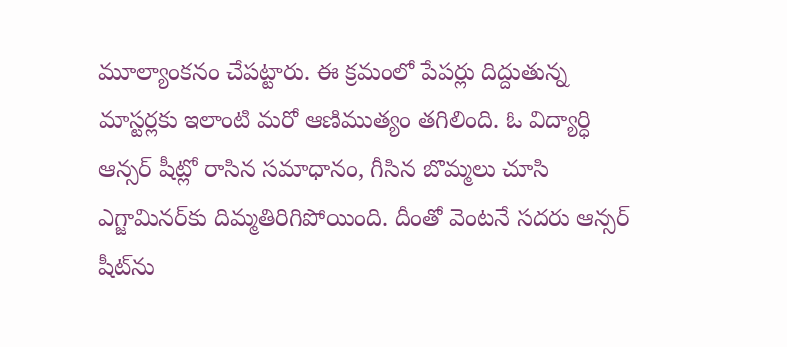మూల్యాంకనం చేపట్టారు. ఈ క్రమంలో పేపర్లు దిద్దుతున్న మాస్టర్లకు ఇలాంటి మరో ఆణిముత్యం తగిలింది. ఓ విద్యార్ధి ఆన్సర్ షీట్లో రాసిన సమాధానం, గీసిన బొమ్మలు చూసి ఎగ్జామినర్‌కు దిమ్మతిరిగిపోయింది. దీంతో వెంటనే సదరు ఆన్సర్ షీట్‌ను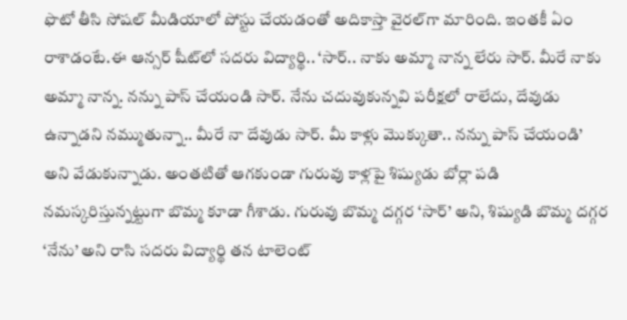ఫొటో తీసి సోషల్ మీడియాలో పోస్టు చేయడంతో అదికాస్తా వైరల్‌గా మారింది. ఇంతకీ ఏం రాశాడంటే.ఈ ఆన్సర్ షీట్‌లో సదరు విద్యార్థి.. ‘సార్.. నాకు అమ్మా నాన్న లేరు సార్. మీరే నాకు అమ్మా నాన్న. నన్ను పాస్ చేయండి సార్. నేను చదువుకున్నవి పరీక్షలో రాలేదు, దేవుడు ఉన్నాడని నమ్ముతున్నా.. మీరే నా దేవుడు సార్. మీ కాళ్లు మొక్కుతా.. నన్ను పాస్ చేయండి’ అని వేడుకున్నాడు. అంతటితో ఆగకుండా గురువు కాళ్లపై శిష్యుడు బోర్లా పడి నమస్కరిస్తున్నట్టుగా బొమ్మ కూడా గీశాడు. గురువు బొమ్మ దగ్గర ‘సార్’ అని, శిష్యుడి బొమ్మ దగ్గర ‘నేను’ అని రాసి సదరు విద్యార్థి తన టాలెంట్‌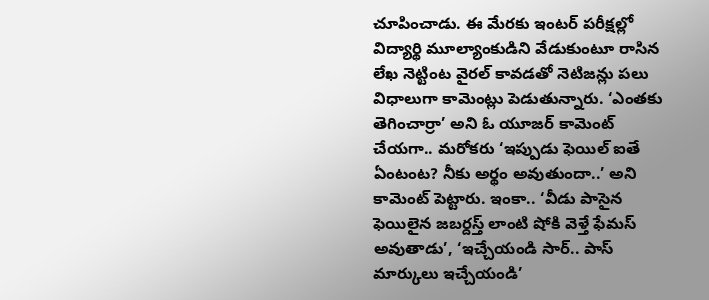చూపించాడు. ఈ మేరకు ఇంటర్ పరీక్షల్లో విద్యార్థి మూల్యాంకుడిని వేడుకుంటూ రాసిన లేఖ నెట్టింట వైరల్ కావడతో నెటిజన్లు పలు విధాలుగా కామెంట్లు పెడుతున్నారు. ‘ఎంతకు తెగించార్రా’ అని ఓ యూజర్‌ కామెంట్‌ చేయగా.. మరోకరు ‘ఇప్పుడు ఫెయిల్ ఐతే ఏంటంట? నీకు అర్థం అవుతుందా..’ అని కామెంట్ పెట్టారు. ఇంకా.. ‘వీడు పాసైన ఫెయిలైన జబర్దస్త్‌ లాంటి షోకి వెళ్తే ఫేమస్‌ అవుతాడు’, ‘ఇచ్చేయండి సార్.. పాస్ మార్కులు ఇచ్చేయండి’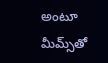అంటూ మీమ్స్‌తో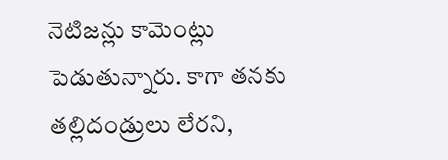నెటిజన్లు కామెంట్లు పెడుతున్నారు. కాగా తనకు తల్లిదండ్రులు లేరని,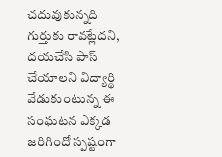చదువుకున్నది గుర్తుకు రావట్లేదని, దయచేసి పాస్ చేయాలని విద్యార్థి వేడుకుంటున్న ఈ సంఘటన ఎక్కడ జరిగిందో స్పష్టంగా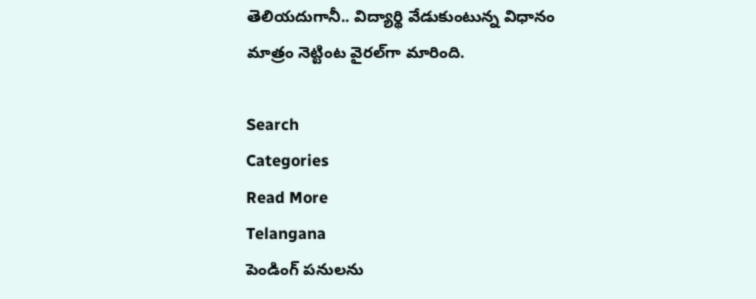తెలియదుగానీ.. విద్యార్థి వేడుకుంటున్న విధానం మాత్రం నెట్టింట వైరల్‌గా మారింది.

Search
Categories
Read More
Telangana
పెండింగ్ పనులను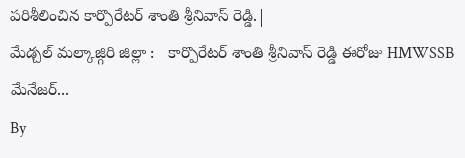పరిశీలించిన కార్పొరేటర్ శాంతి శ్రీనివాస్ రెడ్డి.|
మేడ్చల్ మల్కాజ్గిరి జిల్లా :   కార్పొరేటర్ శాంతి శ్రీనివాస్ రెడ్డి ఈరోజు HMWSSB మేనేజర్...
By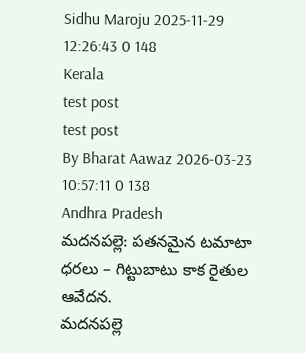Sidhu Maroju 2025-11-29 12:26:43 0 148
Kerala
test post
test post
By Bharat Aawaz 2026-03-23 10:57:11 0 138
Andhra Pradesh
మదనపల్లె: పతనమైన టమాటా ధరలు – గిట్టుబాటు కాక రైతుల ఆవేదన.
మదనపల్లె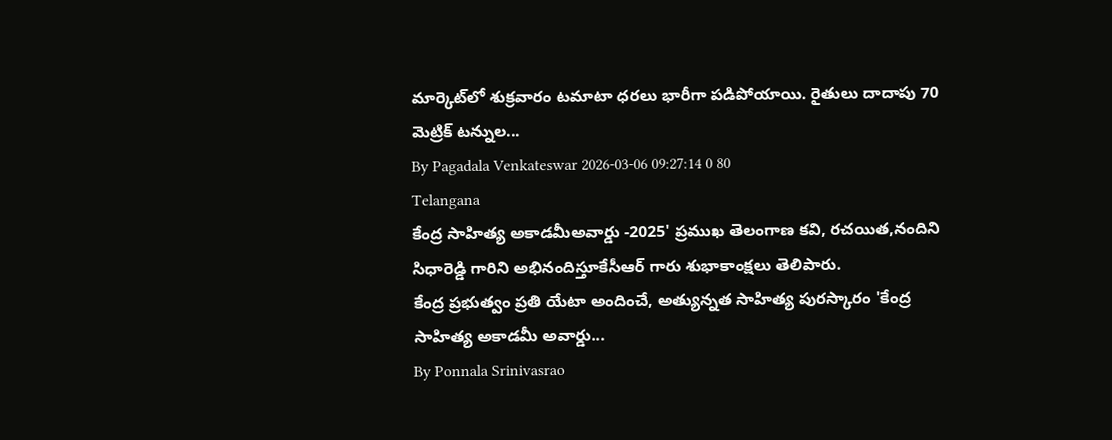మార్కెట్‌లో శుక్రవారం టమాటా ధరలు భారీగా పడిపోయాయి. రైతులు దాదాపు 70 మెట్రిక్ టన్నుల...
By Pagadala Venkateswar 2026-03-06 09:27:14 0 80
Telangana
కేంద్ర సాహిత్య అకాడమీఅవార్డు -2025' ప్రముఖ తెలంగాణ కవి, రచయిత,నందిని సిధారెడ్డి గారిని అభినందిస్తూకేసీఆర్ గారు శుభాకాంక్షలు తెలిపారు.
కేంద్ర ప్రభుత్వం ప్రతి యేటా అందించే, అత్యున్నత సాహిత్య పురస్కారం 'కేంద్ర సాహిత్య అకాడమీ అవార్డు...
By Ponnala Srinivasrao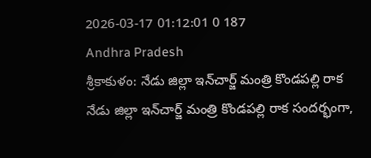2026-03-17 01:12:01 0 187
Andhra Pradesh
శ్రీకాకుళం: నేడు జిల్లా ఇన్‌చార్జ్ మంత్రి కొండపల్లి రాక
నేడు జిల్లా ఇన్‌చార్జ్ మంత్రి కొండపల్లి రాక సందర్భంగా,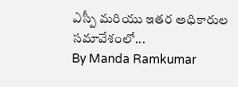ఎస్పీ మరియు ఇతర అధికారుల సమావేశంలో...
By Manda Ramkumar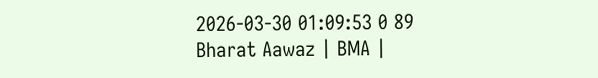2026-03-30 01:09:53 0 89
Bharat Aawaz | BMA |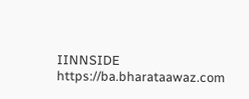IINNSIDE https://ba.bharataawaz.com